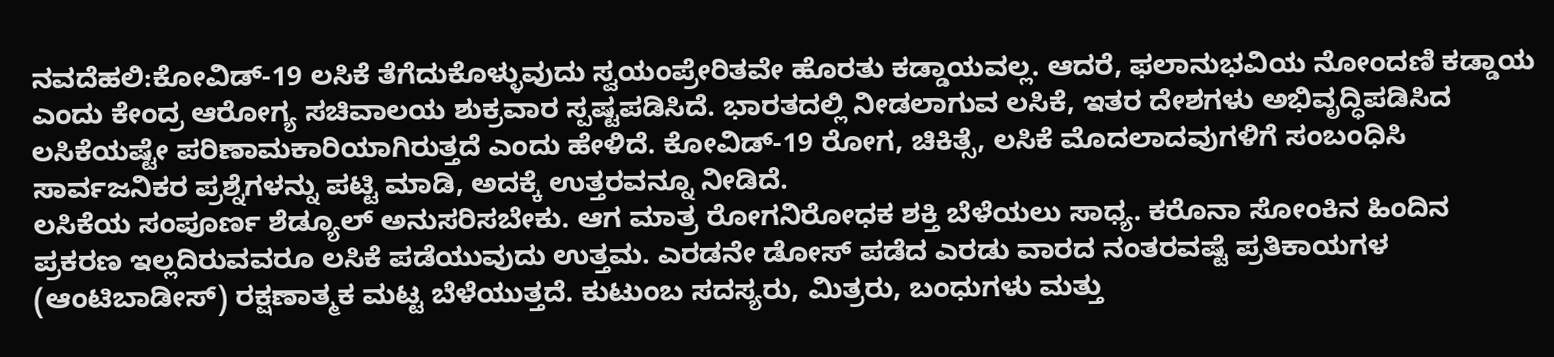ನವದೆಹಲಿ:ಕೋವಿಡ್-19 ಲಸಿಕೆ ತೆಗೆದುಕೊಳ್ಳುವುದು ಸ್ವಯಂಪ್ರೇರಿತವೇ ಹೊರತು ಕಡ್ಡಾಯವಲ್ಲ. ಆದರೆ, ಫಲಾನುಭವಿಯ ನೋಂದಣಿ ಕಡ್ಡಾಯ ಎಂದು ಕೇಂದ್ರ ಆರೋಗ್ಯ ಸಚಿವಾಲಯ ಶುಕ್ರವಾರ ಸ್ಪಷ್ಟಪಡಿಸಿದೆ. ಭಾರತದಲ್ಲಿ ನೀಡಲಾಗುವ ಲಸಿಕೆ, ಇತರ ದೇಶಗಳು ಅಭಿವೃದ್ಧಿಪಡಿಸಿದ ಲಸಿಕೆಯಷ್ಟೇ ಪರಿಣಾಮಕಾರಿಯಾಗಿರುತ್ತದೆ ಎಂದು ಹೇಳಿದೆ. ಕೋವಿಡ್-19 ರೋಗ, ಚಿಕಿತ್ಸೆ, ಲಸಿಕೆ ಮೊದಲಾದವುಗಳಿಗೆ ಸಂಬಂಧಿಸಿ ಸಾರ್ವಜನಿಕರ ಪ್ರಶ್ನೆಗಳನ್ನು ಪಟ್ಟಿ ಮಾಡಿ, ಅದಕ್ಕೆ ಉತ್ತರವನ್ನೂ ನೀಡಿದೆ.
ಲಸಿಕೆಯ ಸಂಪೂರ್ಣ ಶೆಡ್ಯೂಲ್ ಅನುಸರಿಸಬೇಕು. ಆಗ ಮಾತ್ರ ರೋಗನಿರೋಧಕ ಶಕ್ತಿ ಬೆಳೆಯಲು ಸಾಧ್ಯ. ಕರೊನಾ ಸೋಂಕಿನ ಹಿಂದಿನ ಪ್ರಕರಣ ಇಲ್ಲದಿರುವವರೂ ಲಸಿಕೆ ಪಡೆಯುವುದು ಉತ್ತಮ. ಎರಡನೇ ಡೋಸ್ ಪಡೆದ ಎರಡು ವಾರದ ನಂತರವಷ್ಟೆ ಪ್ರತಿಕಾಯಗಳ (ಆಂಟಿಬಾಡೀಸ್) ರಕ್ಷಣಾತ್ಮಕ ಮಟ್ಟ ಬೆಳೆಯುತ್ತದೆ. ಕುಟುಂಬ ಸದಸ್ಯರು, ಮಿತ್ರರು, ಬಂಧುಗಳು ಮತ್ತು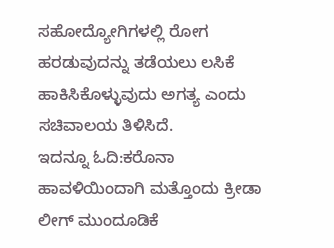ಸಹೋದ್ಯೋಗಿಗಳಲ್ಲಿ ರೋಗ ಹರಡುವುದನ್ನು ತಡೆಯಲು ಲಸಿಕೆ ಹಾಕಿಸಿಕೊಳ್ಳುವುದು ಅಗತ್ಯ ಎಂದು ಸಚಿವಾಲಯ ತಿಳಿಸಿದೆ.
ಇದನ್ನೂ ಓದಿ:ಕರೊನಾ ಹಾವಳಿಯಿಂದಾಗಿ ಮತ್ತೊಂದು ಕ್ರೀಡಾ ಲೀಗ್ ಮುಂದೂಡಿಕೆ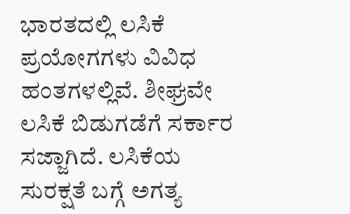ಭಾರತದಲ್ಲಿ ಲಸಿಕೆ ಪ್ರಯೋಗಗಳು ವಿವಿಧ ಹಂತಗಳಲ್ಲಿವೆ. ಶೀಘ್ರವೇ ಲಸಿಕೆ ಬಿಡುಗಡೆಗೆ ಸರ್ಕಾರ ಸಜ್ಜಾಗಿದೆ. ಲಸಿಕೆಯ ಸುರಕ್ಷತೆ ಬಗ್ಗೆ ಅಗತ್ಯ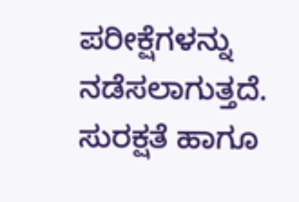ಪರೀಕ್ಷೆಗಳನ್ನು ನಡೆಸಲಾಗುತ್ತದೆ. ಸುರಕ್ಷತೆ ಹಾಗೂ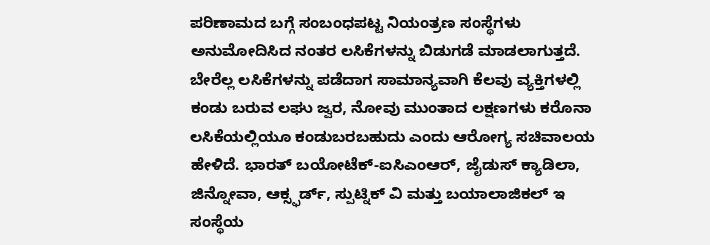ಪರಿಣಾಮದ ಬಗ್ಗೆ ಸಂಬಂಧಪಟ್ಟ ನಿಯಂತ್ರಣ ಸಂಸ್ಥೆಗಳು ಅನುಮೋದಿಸಿದ ನಂತರ ಲಸಿಕೆಗಳನ್ನು ಬಿಡುಗಡೆ ಮಾಡಲಾಗುತ್ತದೆ.
ಬೇರೆಲ್ಲ ಲಸಿಕೆಗಳನ್ನು ಪಡೆದಾಗ ಸಾಮಾನ್ಯವಾಗಿ ಕೆಲವು ವ್ಯಕ್ತಿಗಳಲ್ಲಿ ಕಂಡು ಬರುವ ಲಘು ಜ್ವರ, ನೋವು ಮುಂತಾದ ಲಕ್ಷಣಗಳು ಕರೊನಾ ಲಸಿಕೆಯಲ್ಲಿಯೂ ಕಂಡುಬರಬಹುದು ಎಂದು ಆರೋಗ್ಯ ಸಚಿವಾಲಯ ಹೇಳಿದೆ. ಭಾರತ್ ಬಯೋಟೆಕ್-ಐಸಿಎಂಆರ್, ಜೈಡುಸ್ ಕ್ಯಾಡಿಲಾ, ಜಿನ್ನೋವಾ, ಆಕ್ಸ್ಫರ್ಡ್, ಸ್ಪುಟ್ನಿಕ್ ವಿ ಮತ್ತು ಬಯಾಲಾಜಿಕಲ್ ಇ ಸಂಸ್ಥೆಯ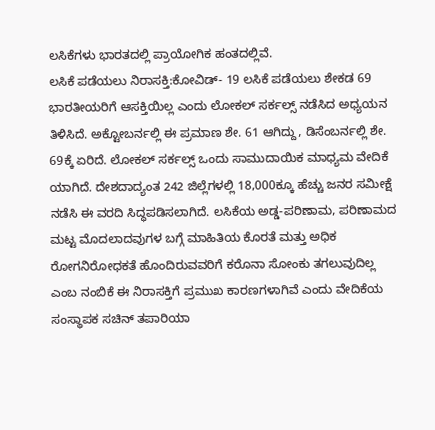ಲಸಿಕೆಗಳು ಭಾರತದಲ್ಲಿ ಪ್ರಾಯೋಗಿಕ ಹಂತದಲ್ಲಿವೆ.
ಲಸಿಕೆ ಪಡೆಯಲು ನಿರಾಸಕ್ತಿ:ಕೋವಿಡ್- 19 ಲಸಿಕೆ ಪಡೆಯಲು ಶೇಕಡ 69 ಭಾರತೀಯರಿಗೆ ಆಸಕ್ತಿಯಿಲ್ಲ ಎಂದು ಲೋಕಲ್ ಸರ್ಕಲ್ಸ್ ನಡೆಸಿದ ಅಧ್ಯಯನ ತಿಳಿಸಿದೆ. ಅಕ್ಟೋಬರ್ನಲ್ಲಿ ಈ ಪ್ರಮಾಣ ಶೇ. 61 ಆಗಿದ್ದು, ಡಿಸೆಂಬರ್ನಲ್ಲಿ ಶೇ. 69ಕ್ಕೆ ಏರಿದೆ. ಲೋಕಲ್ ಸರ್ಕಲ್ಸ್ ಒಂದು ಸಾಮುದಾಯಿಕ ಮಾಧ್ಯಮ ವೇದಿಕೆ ಯಾಗಿದೆ. ದೇಶದಾದ್ಯಂತ 242 ಜಿಲ್ಲೆಗಳಲ್ಲಿ 18,000ಕ್ಕೂ ಹೆಚ್ಚು ಜನರ ಸಮೀಕ್ಷೆ ನಡೆಸಿ ಈ ವರದಿ ಸಿದ್ಧಪಡಿಸಲಾಗಿದೆ. ಲಸಿಕೆಯ ಅಡ್ಡ-ಪರಿಣಾಮ, ಪರಿಣಾಮದ ಮಟ್ಟ ಮೊದಲಾದವುಗಳ ಬಗ್ಗೆ ಮಾಹಿತಿಯ ಕೊರತೆ ಮತ್ತು ಅಧಿಕ ರೋಗನಿರೋಧಕತೆ ಹೊಂದಿರುವವರಿಗೆ ಕರೊನಾ ಸೋಂಕು ತಗಲುವುದಿಲ್ಲ ಎಂಬ ನಂಬಿಕೆ ಈ ನಿರಾಸಕ್ತಿಗೆ ಪ್ರಮುಖ ಕಾರಣಗಳಾಗಿವೆ ಎಂದು ವೇದಿಕೆಯ ಸಂಸ್ಥಾಪಕ ಸಚಿನ್ ತಪಾರಿಯಾ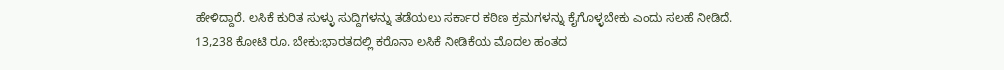ಹೇಳಿದ್ದಾರೆ. ಲಸಿಕೆ ಕುರಿತ ಸುಳ್ಳು ಸುದ್ದಿಗಳನ್ನು ತಡೆಯಲು ಸರ್ಕಾರ ಕಠಿಣ ಕ್ರಮಗಳನ್ನು ಕೈಗೊಳ್ಳಬೇಕು ಎಂದು ಸಲಹೆ ನೀಡಿದೆ.
13,238 ಕೋಟಿ ರೂ. ಬೇಕು:ಭಾರತದಲ್ಲಿ ಕರೊನಾ ಲಸಿಕೆ ನೀಡಿಕೆಯ ಮೊದಲ ಹಂತದ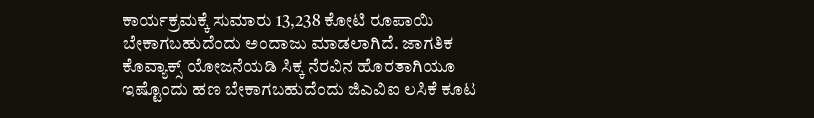ಕಾರ್ಯಕ್ರಮಕ್ಕೆ ಸುಮಾರು 13,238 ಕೋಟಿ ರೂಪಾಯಿ ಬೇಕಾಗಬಹುದೆಂದು ಅಂದಾಜು ಮಾಡಲಾಗಿದೆ. ಜಾಗತಿಕ ಕೊವ್ಯಾಕ್ಸ್ ಯೋಜನೆಯಡಿ ಸಿಕ್ಕ ನೆರವಿನ ಹೊರತಾಗಿಯೂ ಇಷ್ಟೊಂದು ಹಣ ಬೇಕಾಗಬಹುದೆಂದು ಜಿಎವಿಐ ಲಸಿಕೆ ಕೂಟ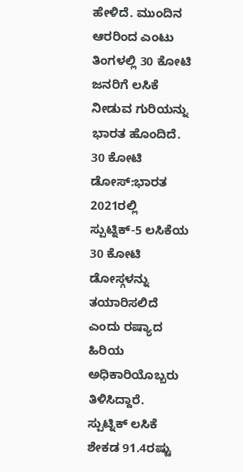ಹೇಳಿದೆ. ಮುಂದಿನ ಆರರಿಂದ ಎಂಟು ತಿಂಗಳಲ್ಲಿ 30 ಕೋಟಿ ಜನರಿಗೆ ಲಸಿಕೆ ನೀಡುವ ಗುರಿಯನ್ನು ಭಾರತ ಹೊಂದಿದೆ.
30 ಕೋಟಿ ಡೋಸ್:ಭಾರತ 2021ರಲ್ಲಿ ಸ್ಪುಟ್ನಿಕ್-5 ಲಸಿಕೆಯ 30 ಕೋಟಿ ಡೋಸ್ಗಳನ್ನು ತಯಾರಿಸಲಿದೆ ಎಂದು ರಷ್ಯಾದ ಹಿರಿಯ ಅಧಿಕಾರಿಯೊಬ್ಬರು ತಿಳಿಸಿದ್ದಾರೆ. ಸ್ಪುಟ್ನಿಕ್ ಲಸಿಕೆ ಶೇಕಡ 91.4ರಷ್ಟು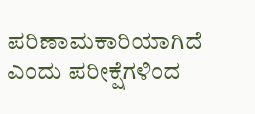ಪರಿಣಾಮಕಾರಿಯಾಗಿದೆ ಎಂದು ಪರೀಕ್ಷೆಗಳಿಂದ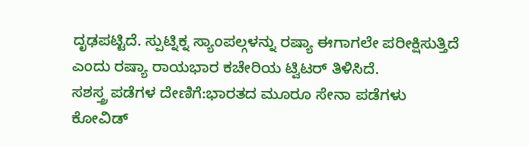ದೃಢಪಟ್ಟಿದೆ. ಸ್ಪುಟ್ನಿಕ್ನ ಸ್ಯಾಂಪಲ್ಗಳನ್ನು ರಷ್ಯಾ ಈಗಾಗಲೇ ಪರೀಕ್ಷಿಸುತ್ತಿದೆ ಎಂದು ರಷ್ಯಾ ರಾಯಭಾರ ಕಚೇರಿಯ ಟ್ವಿಟರ್ ತಿಳಿಸಿದೆ.
ಸಶಸ್ತ್ರ ಪಡೆಗಳ ದೇಣಿಗೆ:ಭಾರತದ ಮೂರೂ ಸೇನಾ ಪಡೆಗಳು ಕೋವಿಡ್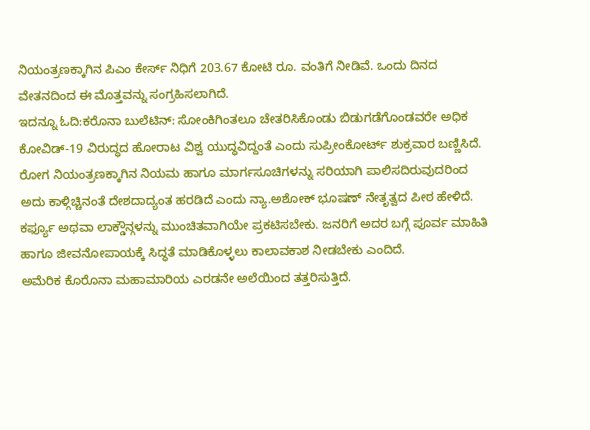ನಿಯಂತ್ರಣಕ್ಕಾಗಿನ ಪಿಎಂ ಕೇರ್ಸ್ ನಿಧಿಗೆ 203.67 ಕೋಟಿ ರೂ. ವಂತಿಗೆ ನೀಡಿವೆ. ಒಂದು ದಿನದ ವೇತನದಿಂದ ಈ ಮೊತ್ತವನ್ನು ಸಂಗ್ರಹಿಸಲಾಗಿದೆ.
ಇದನ್ನೂ ಓದಿ:ಕರೊನಾ ಬುಲೆಟಿನ್: ಸೋಂಕಿಗಿಂತಲೂ ಚೇತರಿಸಿಕೊಂಡು ಬಿಡುಗಡೆಗೊಂಡವರೇ ಅಧಿಕ
ಕೋವಿಡ್-19 ವಿರುದ್ಧದ ಹೋರಾಟ ವಿಶ್ವ ಯುದ್ಧವಿದ್ದಂತೆ ಎಂದು ಸುಪ್ರೀಂಕೋರ್ಟ್ ಶುಕ್ರವಾರ ಬಣ್ಣಿಸಿದೆ. ರೋಗ ನಿಯಂತ್ರಣಕ್ಕಾಗಿನ ನಿಯಮ ಹಾಗೂ ಮಾರ್ಗಸೂಚಿಗಳನ್ನು ಸರಿಯಾಗಿ ಪಾಲಿಸದಿರುವುದರಿಂದ ಅದು ಕಾಳ್ಗಿಚ್ಚಿನಂತೆ ದೇಶದಾದ್ಯಂತ ಹರಡಿದೆ ಎಂದು ನ್ಯಾ.ಅಶೋಕ್ ಭೂಷಣ್ ನೇತೃತ್ವದ ಪೀಠ ಹೇಳಿದೆ. ಕರ್ಫ್ಯೂ ಅಥವಾ ಲಾಕ್ಡೌನ್ಗಳನ್ನು ಮುಂಚಿತವಾಗಿಯೇ ಪ್ರಕಟಿಸಬೇಕು. ಜನರಿಗೆ ಅದರ ಬಗ್ಗೆ ಪೂರ್ವ ಮಾಹಿತಿ ಹಾಗೂ ಜೀವನೋಪಾಯಕ್ಕೆ ಸಿದ್ಧತೆ ಮಾಡಿಕೊಳ್ಳಲು ಕಾಲಾವಕಾಶ ನೀಡಬೇಕು ಎಂದಿದೆ.
ಅಮೆರಿಕ ಕೊರೊನಾ ಮಹಾಮಾರಿಯ ಎರಡನೇ ಅಲೆಯಿಂದ ತತ್ತರಿಸುತ್ತಿದೆ.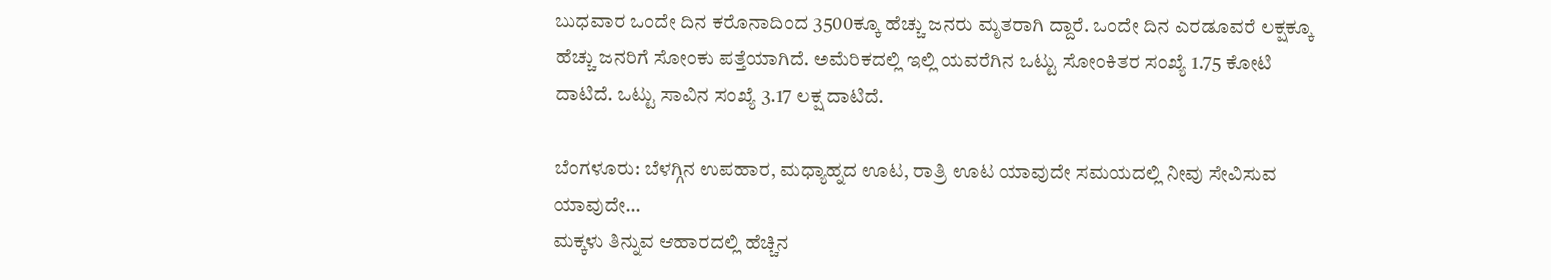ಬುಧವಾರ ಒಂದೇ ದಿನ ಕರೊನಾದಿಂದ 3500ಕ್ಕೂ ಹೆಚ್ಚು ಜನರು ಮೃತರಾಗಿ ದ್ದಾರೆ. ಒಂದೇ ದಿನ ಎರಡೂವರೆ ಲಕ್ಷಕ್ಕೂ ಹೆಚ್ಚು ಜನರಿಗೆ ಸೋಂಕು ಪತ್ತೆಯಾಗಿದೆ. ಅಮೆರಿಕದಲ್ಲಿ ಇಲ್ಲಿ ಯವರೆಗಿನ ಒಟ್ಟು ಸೋಂಕಿತರ ಸಂಖ್ಯೆ 1.75 ಕೋಟಿ ದಾಟಿದೆ. ಒಟ್ಟು ಸಾವಿನ ಸಂಖ್ಯೆ 3.17 ಲಕ್ಷ ದಾಟಿದೆ.

ಬೆಂಗಳೂರು: ಬೆಳಗ್ಗಿನ ಉಪಹಾರ, ಮಧ್ಯಾಹ್ನದ ಊಟ, ರಾತ್ರಿ ಊಟ ಯಾವುದೇ ಸಮಯದಲ್ಲಿ ನೀವು ಸೇವಿಸುವ ಯಾವುದೇ…
ಮಕ್ಕಳು ತಿನ್ನುವ ಆಹಾರದಲ್ಲಿ ಹೆಚ್ಚಿನ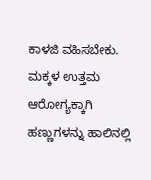ಕಾಳಜಿ ವಹಿಸಬೇಕು. ಮಕ್ಕಳ ಉತ್ತಮ ಆರೋಗ್ಯಕ್ಕಾಗಿ ಹಣ್ಣುಗಳನ್ನು ಹಾಲಿನಲ್ಲಿ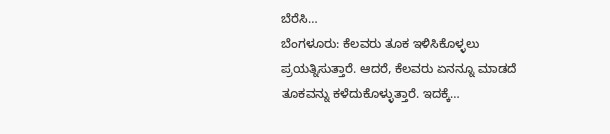ಬೆರೆಸಿ…
ಬೆಂಗಳೂರು: ಕೆಲವರು ತೂಕ ಇಳಿಸಿಕೊಳ್ಳಲು ಪ್ರಯತ್ನಿಸುತ್ತಾರೆ. ಆದರೆ, ಕೆಲವರು ಏನನ್ನೂ ಮಾಡದೆ ತೂಕವನ್ನು ಕಳೆದುಕೊಳ್ಳುತ್ತಾರೆ. ಇದಕ್ಕೆ…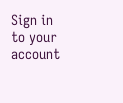Sign in to your account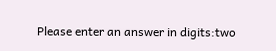Please enter an answer in digits:two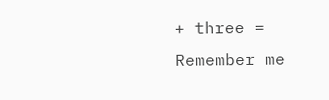+ three =
Remember me